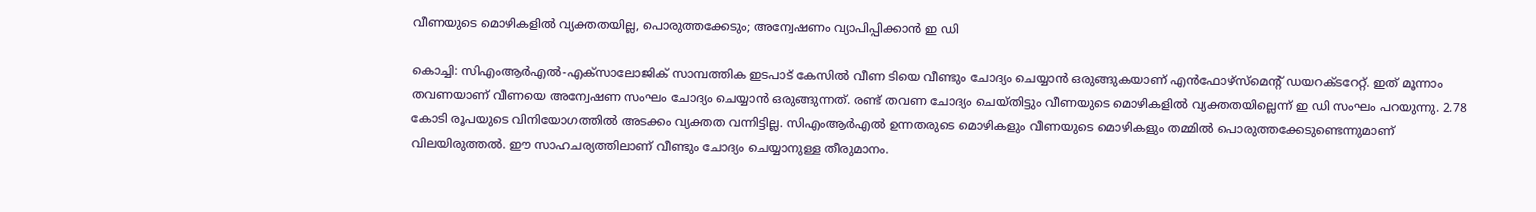വീണയുടെ മൊഴികളില്‍ വ്യക്തതയില്ല, പൊരുത്തക്കേടും; അന്വേഷണം വ്യാപിപ്പിക്കാന്‍ ഇ ഡി

കൊച്ചി: സിഎംആര്‍എല്‍-എക്‌സാലോജിക് സാമ്പത്തിക ഇടപാട് കേസില്‍ വീണ ടിയെ വീണ്ടും ചോദ്യം ചെയ്യാന്‍ ഒരുങ്ങുകയാണ് എന്‍ഫോഴ്‌സ്‌മെന്റ് ഡയറക്ടറേറ്റ്. ഇത് മൂന്നാം തവണയാണ് വീണയെ അന്വേഷണ സംഘം ചോദ്യം ചെയ്യാന്‍ ഒരുങ്ങുന്നത്. രണ്ട് തവണ ചോദ്യം ചെയ്തിട്ടും വീണയുടെ മൊഴികളില്‍ വ്യക്തതയില്ലെന്ന് ഇ ഡി സംഘം പറയുന്നു. 2.78 കോടി രൂപയുടെ വിനിയോഗത്തില്‍ അടക്കം വ്യക്തത വന്നിട്ടില്ല. സിഎംആര്‍എല്‍ ഉന്നതരുടെ മൊഴികളും വീണയുടെ മൊഴികളും തമ്മില്‍ പൊരുത്തക്കേടുണ്ടെന്നുമാണ് വിലയിരുത്തല്‍. ഈ സാഹചര്യത്തിലാണ് വീണ്ടും ചോദ്യം ചെയ്യാനുള്ള തീരുമാനം.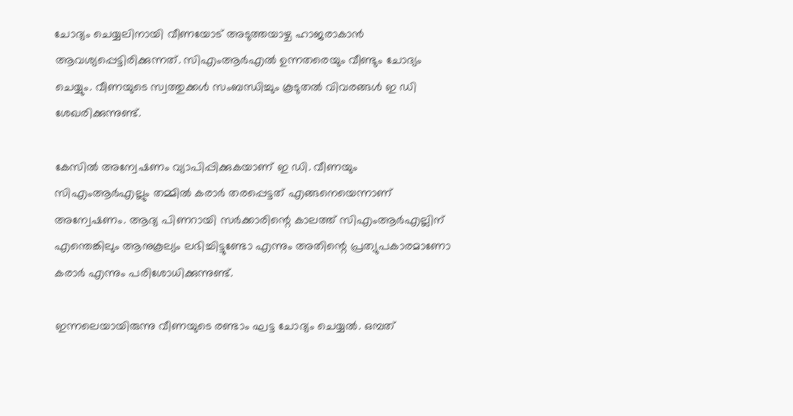ചോദ്യം ചെയ്യലിനായി വീണയോട് അടുത്തയാഴ്ച ഹാജരാകാന്‍ ആവശ്യപ്പെട്ടിരിക്കുന്നത്. സിഎംആര്‍എല്‍ ഉന്നതരെയും വീണ്ടും ചോദ്യം ചെയ്യും. വീണയുടെ സ്വത്തുക്കള്‍ സംബന്ധിച്ചും കൂടുതല്‍ വിവരങ്ങള്‍ ഇ ഡി ശേഖരിക്കുന്നുണ്ട്.

കേസില്‍ അന്വേഷണം വ്യാപിപ്പിക്കുകയാണ് ഇ ഡി. വീണയും സിഎംആര്‍എല്ലും തമ്മില്‍ കരാര്‍ തരപ്പെട്ടത് എങ്ങനെയെന്നാണ് അന്വേഷണം. ആദ്യ പിണറായി സര്‍ക്കാരിന്റെ കാലത്ത് സിഎംആര്‍എല്ലിന് എന്തെങ്കിലും ആനുകൂല്യം ലഭിച്ചിട്ടുണ്ടോ എന്നും അതിന്റെ പ്രത്യുപകാരമാണോ കരാര്‍ എന്നും പരിശോധിക്കുന്നുണ്ട്.

ഇന്നലെയായിരുന്നു വീണയുടെ രണ്ടാം ഘട്ട ചോദ്യം ചെയ്യല്‍. ഒമ്പത്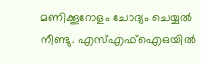മണിക്കൂറോളം ചോദ്യം ചെയ്യല്‍ നീണ്ടു. എസ്എഫ്‌ഐഒയില്‍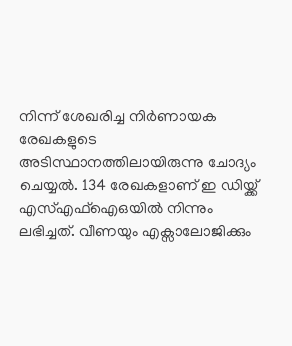നിന്ന് ശേഖരിച്ച നിര്‍ണായക രേഖകളുടെ അടിസ്ഥാനത്തിലായിരുന്നു ചോദ്യം ചെയ്യല്‍. 134 രേഖകളാണ് ഇ ഡിയ്ക്ക് എസ്എഫ്ഐഒയില്‍ നിന്നും ലഭിച്ചത്. വീണയും എക്സാലോജിക്കും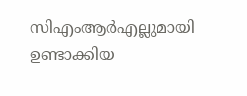സിഎംആര്‍എല്ലുമായി ഉണ്ടാക്കിയ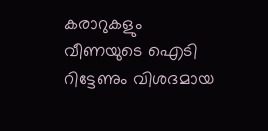കരാറുകളും വീണയുടെ ഐടി റിട്ടേണും വിശദമായ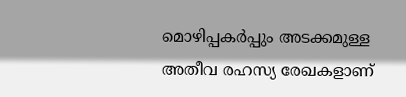മൊഴിപ്പകര്‍പ്പും അടക്കമുള്ള അതീവ രഹസ്യ രേഖകളാണ്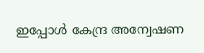ഇപ്പോള്‍ കേന്ദ്ര അന്വേഷണ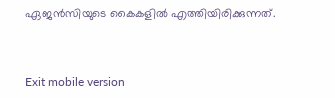ഏജന്‍സിയുടെ കൈകളില്‍ എത്തിയിരിക്കുന്നത്.



Exit mobile version